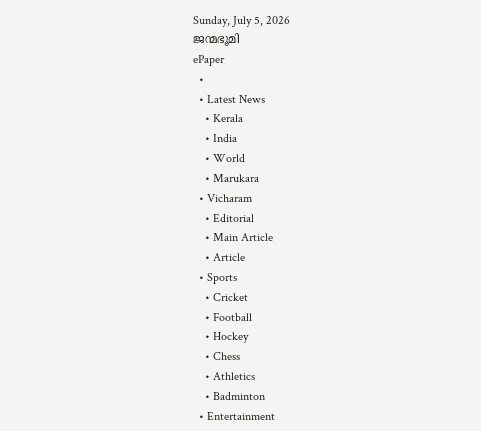Sunday, July 5, 2026
ജന്മഭൂമി
ePaper
  •
  • Latest News
    • Kerala
    • India
    • World
    • Marukara
  • Vicharam
    • Editorial
    • Main Article
    • Article
  • Sports
    • Cricket
    • Football
    • Hockey
    • Chess
    • Athletics
    • Badminton
  • Entertainment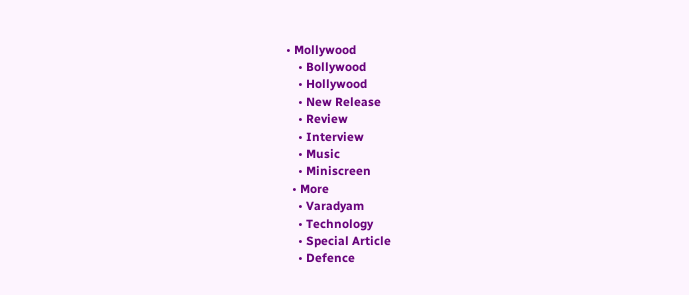• Mollywood
    • Bollywood
    • Hollywood
    • New Release
    • Review
    • Interview
    • Music
    • Miniscreen
  • More
    • Varadyam
    • Technology
    • Special Article
    • Defence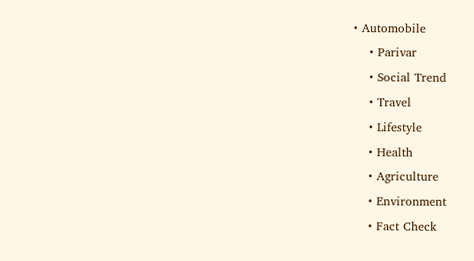• Automobile
    • Parivar
    • Social Trend
    • Travel
    • Lifestyle
    • Health
    • Agriculture
    • Environment
    • Fact Check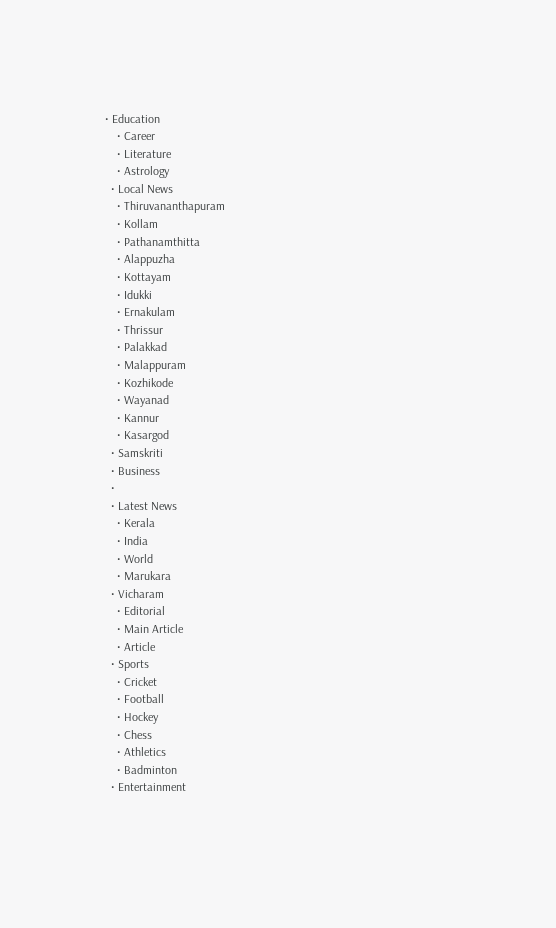• Education
    • Career
    • Literature
    • Astrology
  • Local News
    • Thiruvananthapuram
    • Kollam
    • Pathanamthitta
    • Alappuzha
    • Kottayam
    • Idukki
    • Ernakulam
    • Thrissur
    • Palakkad
    • Malappuram
    • Kozhikode
    • Wayanad
    • Kannur
    • Kasargod
  • Samskriti
  • Business
  •
  • Latest News
    • Kerala
    • India
    • World
    • Marukara
  • Vicharam
    • Editorial
    • Main Article
    • Article
  • Sports
    • Cricket
    • Football
    • Hockey
    • Chess
    • Athletics
    • Badminton
  • Entertainment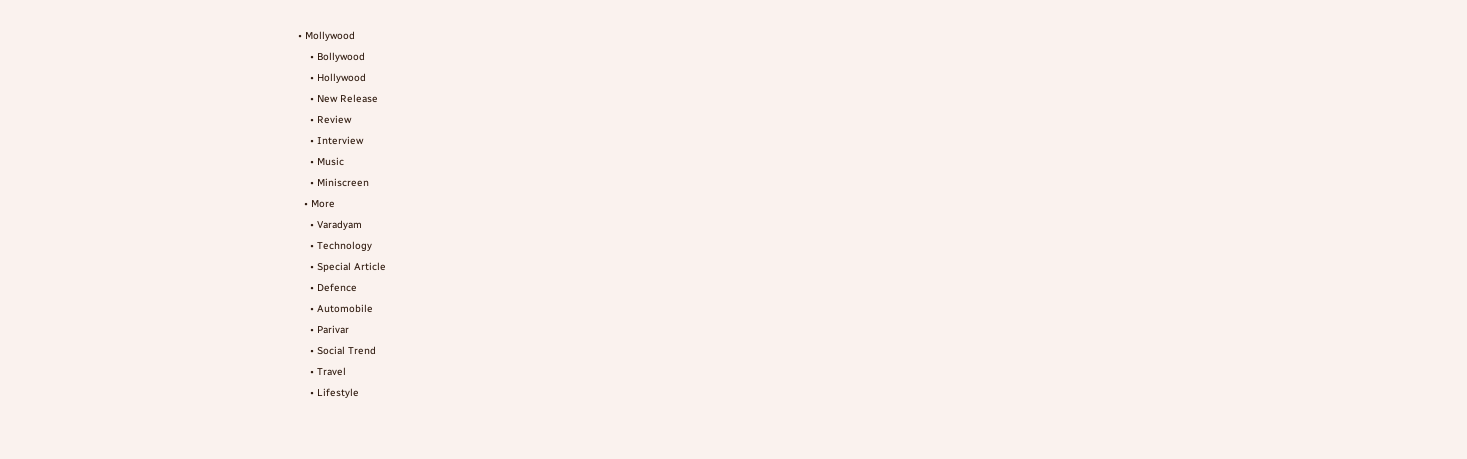• Mollywood
    • Bollywood
    • Hollywood
    • New Release
    • Review
    • Interview
    • Music
    • Miniscreen
  • More
    • Varadyam
    • Technology
    • Special Article
    • Defence
    • Automobile
    • Parivar
    • Social Trend
    • Travel
    • Lifestyle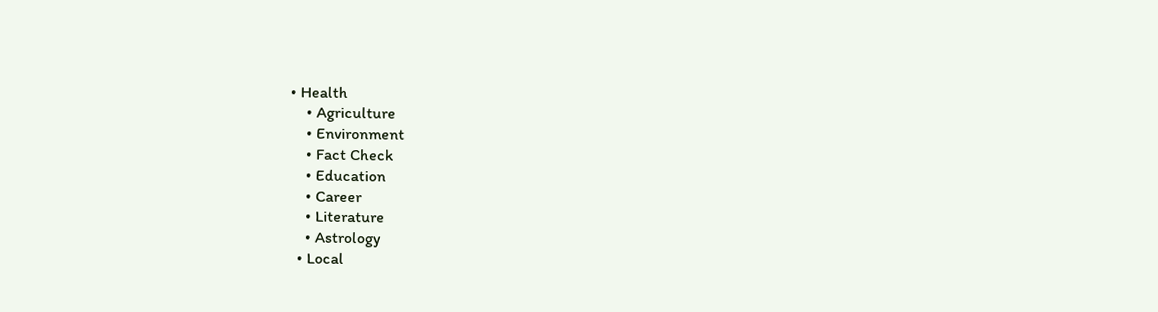• Health
    • Agriculture
    • Environment
    • Fact Check
    • Education
    • Career
    • Literature
    • Astrology
  • Local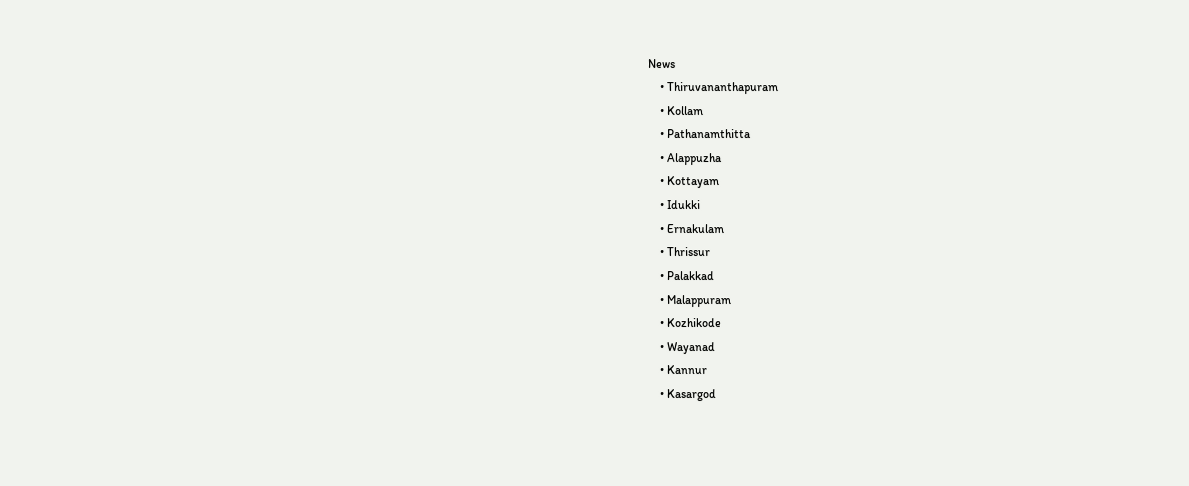News
    • Thiruvananthapuram
    • Kollam
    • Pathanamthitta
    • Alappuzha
    • Kottayam
    • Idukki
    • Ernakulam
    • Thrissur
    • Palakkad
    • Malappuram
    • Kozhikode
    • Wayanad
    • Kannur
    • Kasargod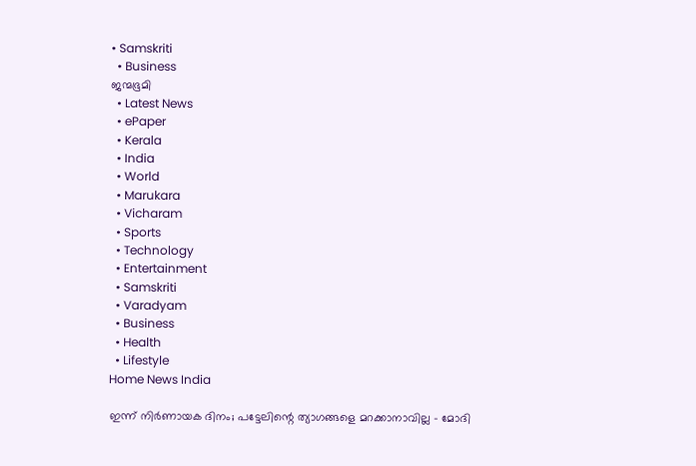• Samskriti
  • Business
ജന്മഭൂമി
  • Latest News
  • ePaper
  • Kerala
  • India
  • World
  • Marukara
  • Vicharam
  • Sports
  • Technology
  • Entertainment
  • Samskriti
  • Varadyam
  • Business
  • Health
  • Lifestyle
Home News India

ഇന്ന് നിര്‍ണായക ദിനം; പട്ടേലിന്റെ ത്യാഗങ്ങളെ മറക്കാനാവില്ല – മോദി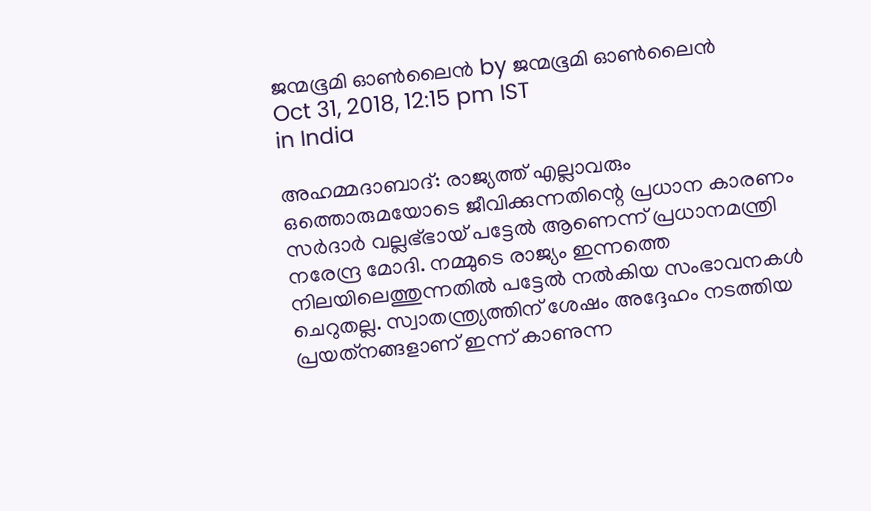ജന്മഭൂമി ഓണ്‍ലൈന്‍ by ജന്മഭൂമി ഓണ്‍ലൈന്‍
Oct 31, 2018, 12:15 pm IST
in India

അഹമ്മദാബാദ്: രാജ്യത്ത് എല്ലാവരും ഒത്തൊരുമയോടെ ജീവിക്കുന്നതിന്റെ പ്രധാന കാരണം സര്‍ദാര്‍ വല്ലഭ്ഭായ് പട്ടേല്‍ ആണെന്ന് പ്രധാനമന്ത്രി നരേന്ദ്ര മോദി. നമ്മുടെ രാജ്യം ഇന്നത്തെ നിലയിലെത്തുന്നതില്‍ പട്ടേല്‍ നല്‍കിയ സംഭാവനകള്‍ ചെറുതല്ല. സ്വാതന്ത്ര്യത്തിന് ശേഷം അദ്ദേഹം നടത്തിയ പ്രയത്‌നങ്ങളാണ് ഇന്ന് കാണുന്ന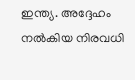ഇന്ത്യ. അദ്ദേഹം നല്‍കിയ നിരവധി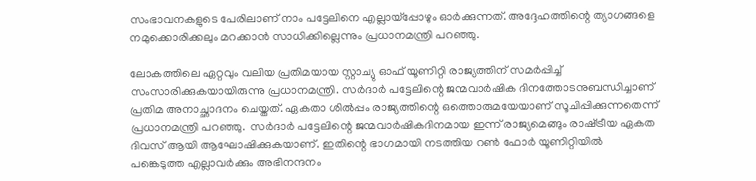സംഭാവനകളുടെ പേരിലാണ് നാം പട്ടേലിനെ എല്ലായ്‌പ്പോഴും ഓര്‍ക്കുന്നത്. അദ്ദേഹത്തിന്റെ ത്യാഗങ്ങളെ നമുക്കൊരിക്കലും മറക്കാന്‍ സാധിക്കില്ലെന്നും പ്രധാനമന്ത്രി പറഞ്ഞു.

ലോകത്തിലെ ഏറ്റവും വലിയ പ്രതിമയായ സ്റ്റാച്യു ഓഫ് യൂണിറ്റി രാജ്യത്തിന് സമര്‍പ്പിച്ച് സംസാരിക്കുകയായിരുന്നു പ്രധാനമന്ത്രി. സര്‍ദാര്‍ പട്ടേലിന്റെ ജന്മവാര്‍ഷിക ദിനത്തോടനുബന്ധിച്ചാണ് പ്രതിമ അനാച്ഛാദനം ചെയ്തത്. ഏകതാ ശില്‍പ്പം രാജ്യത്തിന്റെ ഒത്തൊരുമയേയാണ് സൂചിപ്പിക്കുന്നതെന്ന് പ്രധാനമന്ത്രി പറഞ്ഞു.  സര്‍ദാര്‍ പട്ടേലിന്റെ ജന്മവാര്‍ഷികദിനമായ ഇന്ന് രാജ്യമെങ്ങും രാഷ്‌ട്രീയ ഏകത ദിവസ് ആയി ആഘോഷിക്കുകയാണ്. ഇതിന്റെ ഭാഗമായി നടത്തിയ റണ്‍ ഫോര്‍ യൂണിറ്റിയില്‍ പങ്കെടുത്ത എല്ലാവര്‍ക്കും അഭിനന്ദനം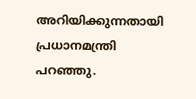അറിയിക്കുന്നതായി പ്രധാനമന്ത്രി പറഞ്ഞു.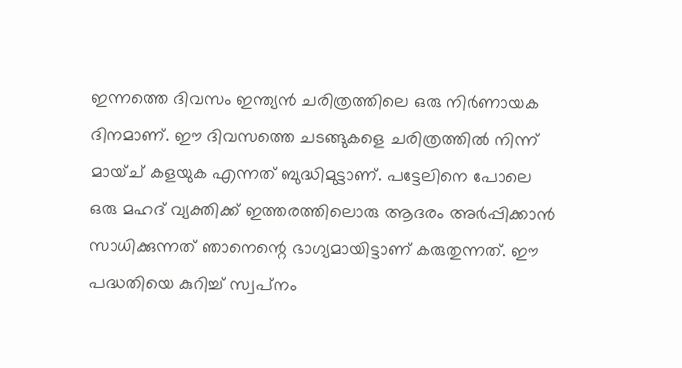ഇന്നത്തെ ദിവസം ഇന്ത്യന്‍ ചരിത്രത്തിലെ ഒരു നിര്‍ണായക ദിനമാണ്. ഈ ദിവസത്തെ ചടങ്ങുകളെ ചരിത്രത്തില്‍ നിന്ന് മായ്ച് കളയുക എന്നത് ബുദ്ധിമുട്ടാണ്. പട്ടേലിനെ പോലെ ഒരു മഹദ് വ്യക്തിക്ക് ഇത്തരത്തിലൊരു ആദരം അര്‍പ്പിക്കാന്‍ സാധിക്കുന്നത് ഞാനെന്റെ ഭാഗ്യമായിട്ടാണ് കരുതുന്നത്. ഈ പദ്ധതിയെ കുറിച്ച് സ്വപ്‌നം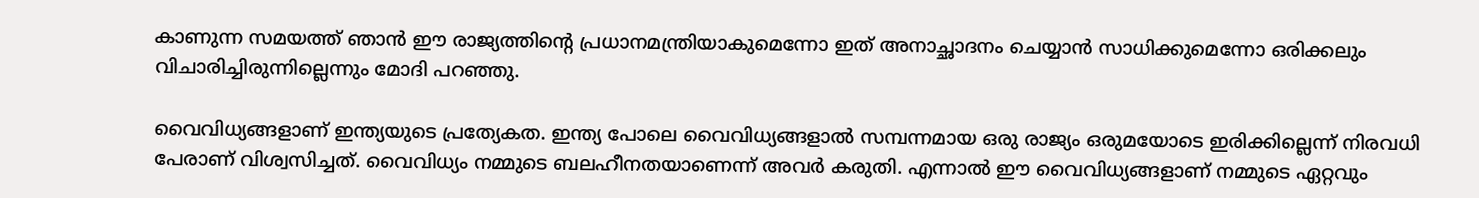കാണുന്ന സമയത്ത് ഞാന്‍ ഈ രാജ്യത്തിന്റെ പ്രധാനമന്ത്രിയാകുമെന്നോ ഇത് അനാച്ഛാദനം ചെയ്യാന്‍ സാധിക്കുമെന്നോ ഒരിക്കലും വിചാരിച്ചിരുന്നില്ലെന്നും മോദി പറഞ്ഞു.

വൈവിധ്യങ്ങളാണ് ഇന്ത്യയുടെ പ്രത്യേകത. ഇന്ത്യ പോലെ വൈവിധ്യങ്ങളാല്‍ സമ്പന്നമായ ഒരു രാജ്യം ഒരുമയോടെ ഇരിക്കില്ലെന്ന് നിരവധി പേരാണ് വിശ്വസിച്ചത്. വൈവിധ്യം നമ്മുടെ ബലഹീനതയാണെന്ന് അവര്‍ കരുതി. എന്നാല്‍ ഈ വൈവിധ്യങ്ങളാണ് നമ്മുടെ ഏറ്റവും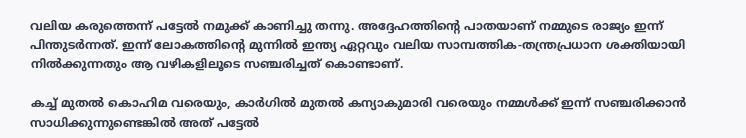വലിയ കരുത്തെന്ന് പട്ടേല്‍ നമുക്ക് കാണിച്ചു തന്നു. അദ്ദേഹത്തിന്റെ പാതയാണ് നമ്മുടെ രാജ്യം ഇന്ന് പിന്തുടര്‍ന്നത്. ഇന്ന് ലോകത്തിന്റെ മുന്നില്‍ ഇന്ത്യ ഏറ്റവും വലിയ സാമ്പത്തിക-തന്ത്രപ്രധാന ശക്തിയായി നില്‍ക്കുന്നതും ആ വഴികളിലൂടെ സഞ്ചരിച്ചത് കൊണ്ടാണ്.

കച്ച് മുതല്‍ കൊഹിമ വരെയും, കാര്‍ഗില്‍ മുതല്‍ കന്യാകുമാരി വരെയും നമ്മള്‍ക്ക് ഇന്ന് സഞ്ചരിക്കാന്‍ സാധിക്കുന്നുണ്ടെങ്കില്‍ അത് പട്ടേല്‍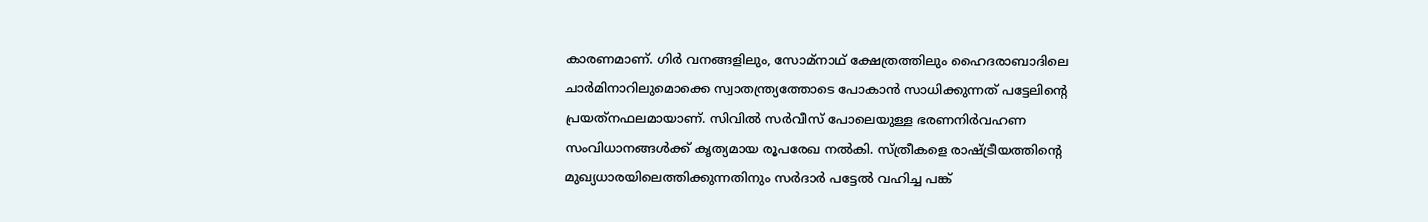കാരണമാണ്. ഗിര്‍ വനങ്ങളിലും, സോമ്‌നാഥ് ക്ഷേത്രത്തിലും ഹൈദരാബാദിലെ ചാര്‍മിനാറിലുമൊക്കെ സ്വാതന്ത്ര്യത്തോടെ പോകാന്‍ സാധിക്കുന്നത് പട്ടേലിന്റെ പ്രയത്‌നഫലമായാണ്. സിവില്‍ സര്‍വീസ് പോലെയുള്ള ഭരണനിര്‍വഹണ സംവിധാനങ്ങള്‍ക്ക് കൃത്യമായ രൂപരേഖ നല്‍കി. സ്ത്രീകളെ രാഷ്‌ട്രീയത്തിന്റെ മുഖ്യധാരയിലെത്തിക്കുന്നതിനും സര്‍ദാര്‍ പട്ടേല്‍ വഹിച്ച പങ്ക്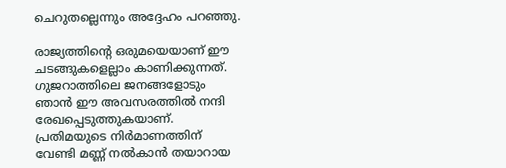ചെറുതല്ലെന്നും അദ്ദേഹം പറഞ്ഞു.

രാജ്യത്തിന്റെ ഒരുമയെയാണ് ഈ ചടങ്ങുകളെല്ലാം കാണിക്കുന്നത്. ഗുജറാത്തിലെ ജനങ്ങളോടും ഞാന്‍ ഈ അവസരത്തില്‍ നന്ദി രേഖപ്പെടുത്തുകയാണ്. പ്രതിമയുടെ നിര്‍മാണത്തിന് വേണ്ടി മണ്ണ് നല്‍കാന്‍ തയാറായ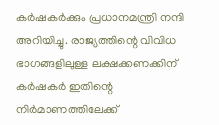കര്‍ഷകര്‍ക്കും പ്രധാനമന്ത്രി നന്ദി അറിയിച്ചു. രാജ്യത്തിന്റെ വിവിധ ഭാഗങ്ങളിലുള്ള ലക്ഷക്കണക്കിന് കര്‍ഷകര്‍ ഇതിന്റെ നിര്‍മാണത്തിലേക്ക്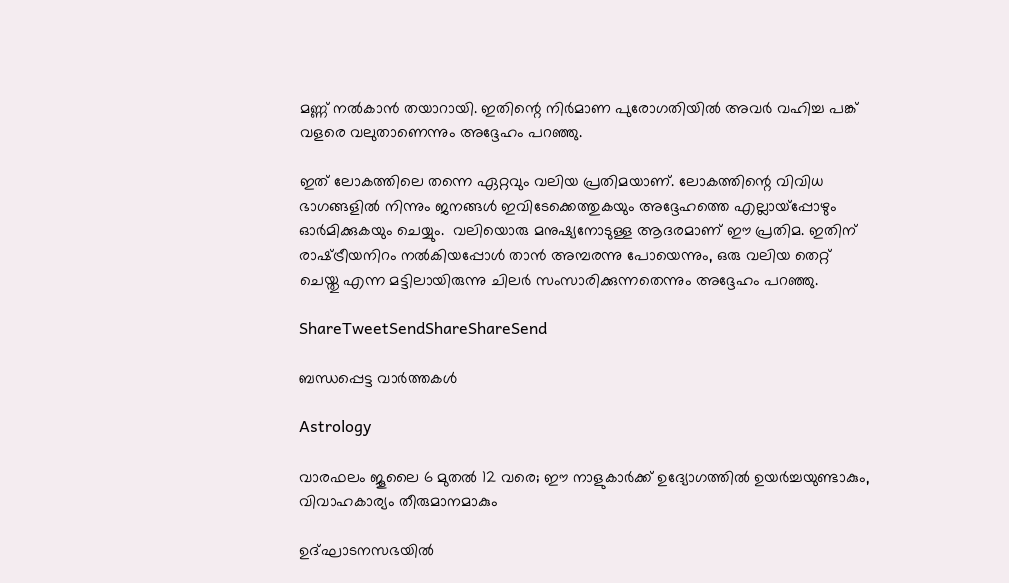മണ്ണ് നല്‍കാന്‍ തയാറായി. ഇതിന്റെ നിര്‍മാണ പുരോഗതിയില്‍ അവര്‍ വഹിച്ച പങ്ക് വളരെ വലുതാണെന്നും അദ്ദേഹം പറഞ്ഞു.

ഇത് ലോകത്തിലെ തന്നെ ഏറ്റവും വലിയ പ്രതിമയാണ്. ലോകത്തിന്റെ വിവിധ ഭാഗങ്ങളില്‍ നിന്നും ജനങ്ങള്‍ ഇവിടേക്കെത്തുകയും അദ്ദേഹത്തെ എല്ലായ്‌പ്പോഴും ഓര്‍മിക്കുകയും ചെയ്യും.  വലിയൊരു മനുഷ്യനോടുള്ള ആദരമാണ് ഈ പ്രതിമ. ഇതിന് രാഷ്‌ട്രീയനിറം നല്‍കിയപ്പോള്‍ താന്‍ അമ്പരന്നു പോയെന്നും, ഒരു വലിയ തെറ്റ് ചെയ്തു എന്ന മട്ടിലായിരുന്നു ചിലര്‍ സംസാരിക്കുന്നതെന്നും അദ്ദേഹം പറഞ്ഞു.

ShareTweetSendShareShareSend

ബന്ധപ്പെട്ട വാര്‍ത്തകള്‍

Astrology

വാരഫലം ജൂലൈ 6 മുതല്‍ 12 വരെ; ഈ നാളുകാര്‍ക്ക് ഉദ്യോഗത്തില്‍ ഉയര്‍ച്ചയുണ്ടാകും, വിവാഹകാര്യം തീരുമാനമാകും

ഉദ്ഘാടനസഭയില്‍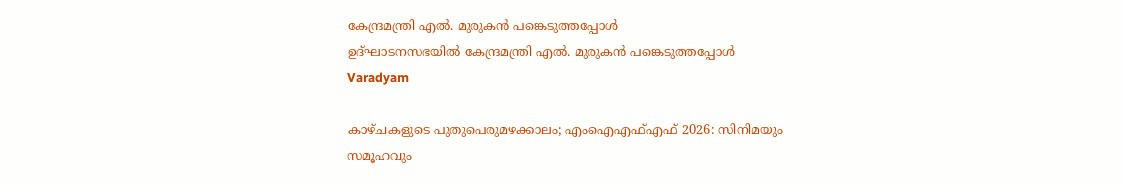കേന്ദ്രമന്ത്രി എല്‍. മുരുകന്‍ പങ്കെടുത്തപ്പോള്‍
ഉദ്ഘാടനസഭയില്‍ കേന്ദ്രമന്ത്രി എല്‍. മുരുകന്‍ പങ്കെടുത്തപ്പോള്‍
Varadyam

കാഴ്ചകളുടെ പുതുപെരുമഴക്കാലം; എംഐഎഫ്എഫ് 2026: സിനിമയും സമൂഹവും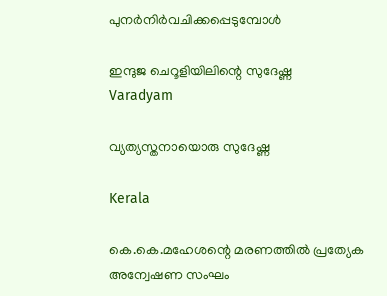പുനര്‍നിര്‍വചിക്കപ്പെടുമ്പോള്‍

ഇന്ദുജ ചെറൂളിയിലിന്റെ സുദേഷ്ണ
Varadyam

വ്യത്യസ്തനായൊരു സുദേഷ്ണ

Kerala

കെ.കെ.മഹേശന്റെ മരണത്തില്‍ പ്രത്യേക അന്വേഷണ സംഘം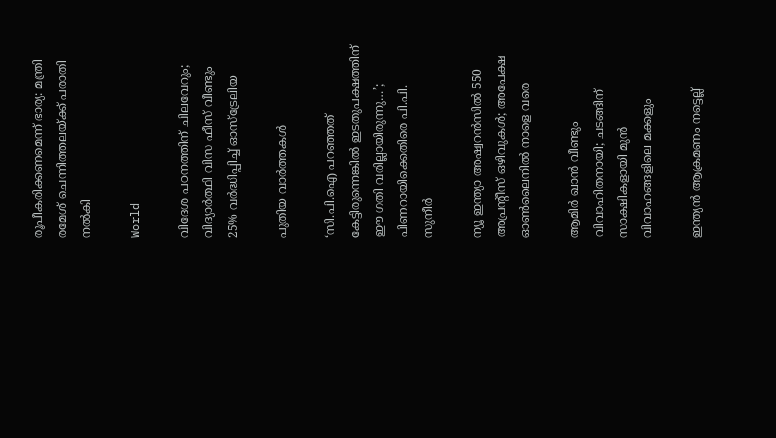രൂപീകരിക്കണമെന്ന് ഭാര്യ: മന്ത്രി രമേശ് ചെന്നിത്തലയ്‌ക്ക് പരാതി നല്‍കി

World

വിദേശ പഠനത്തിന് ചിലവേറും; വിദ്യാർത്ഥി വിസ ഫീസ് വീണ്ടും 25% വർദ്ധിപ്പിച്ച് ഓസ്ട്രേലിയ

പുതിയ വാര്‍ത്തകള്‍

‘സി.പി.ഐ പറഞ്ഞത് കേട്ടിരുന്നെങ്കിൽ ഇടതുപക്ഷത്തിന് ഈ ഗതി വരില്ലായിരുന്നു…’; പിണറായിക്കെതിരെ പി.പി. സുനീർ

ന്യൂ ഇന്ത്യാ അഷ്വറന്‍സില്‍ 550 അപ്രന്റീസ് ഒഴിവുകള്‍; അപേക്ഷ ഓണ്‍ലൈനില്‍ നാളെ വരെ

ആമിർ ഖാൻ വീണ്ടും വിവാഹിതനായി; ചടങ്ങിന് സാക്ഷികളായി മുൻ വിവാഹങ്ങളിലെ മക്കളും

ഇന്ത്യൻ ആക്രമണം നട്ടെല്ല്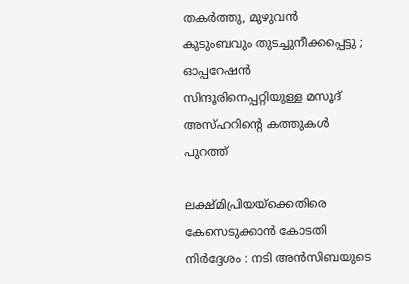തകർത്തു, മുഴുവൻ കുടുംബവും തുടച്ചുനീക്കപ്പെട്ടു ; ഓപ്പറേഷൻ സിന്ദൂരിനെപ്പറ്റിയുള്ള മസൂദ് അസ്ഹറിന്റെ കത്തുകൾ പുറത്ത്

ലക്ഷ്മിപ്രിയയ്‌ക്കെതിരെ കേസെടുക്കാന്‍ കോടതി നിര്‍ദ്ദേശം : നടി അന്‍സിബയുടെ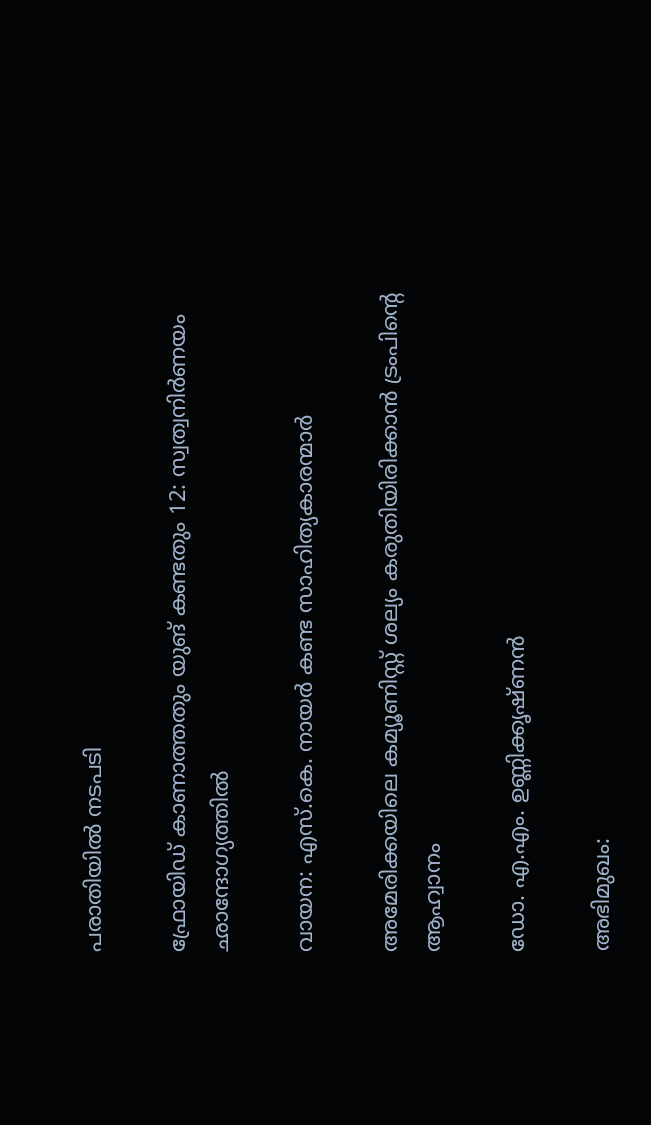പരാതിയില്‍ നടപടി

ഫ്രോയിഡ് കാണാത്തതും യുങ് കണ്ടതും 12: സ്വത്വനിര്‍ണയം ഛാന്ദോഗ്യത്തില്‍

വായന: എസ്.കെ. നായര്‍ കണ്ട സാഹിത്യകാരന്മാര്‍

അമേരിക്കയിലെ കമ്യൂണിസ്റ്റ് ശല്യം കരുതിയിരിക്കാൻ ട്രംപിന്റെ ആഹ്വാനം

ഡോ. എ.എം. ഉണ്ണിക്കൃഷ്ണന്‍

അഭിമുഖം: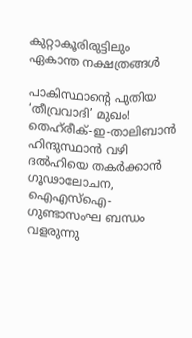കുറ്റാകൂരിരുട്ടിലും ഏകാന്ത നക്ഷത്രങ്ങള്‍

പാകിസ്ഥാന്റെ പുതിയ ‘തീവ്രവാദി’ മുഖം! തെഹ്‌രീക്-ഇ-താലിബാൻ ഹിന്ദുസ്ഥാൻ വഴി ദൽഹിയെ തകർക്കാൻ ഗൂഢാലോചന, ഐഎസ്ഐ-ഗുണ്ടാസംഘ ബന്ധം വളരുന്നു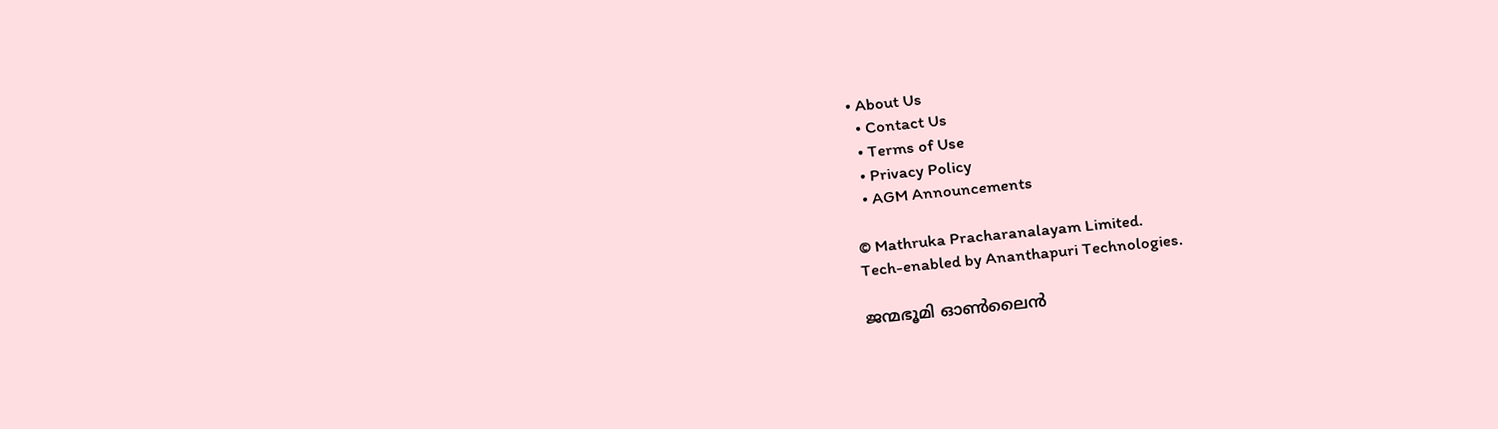• About Us
  • Contact Us
  • Terms of Use
  • Privacy Policy
  • AGM Announcements

© Mathruka Pracharanalayam Limited.
Tech-enabled by Ananthapuri Technologies.

ജന്മഭൂമി ഓണ്‍ലൈന്‍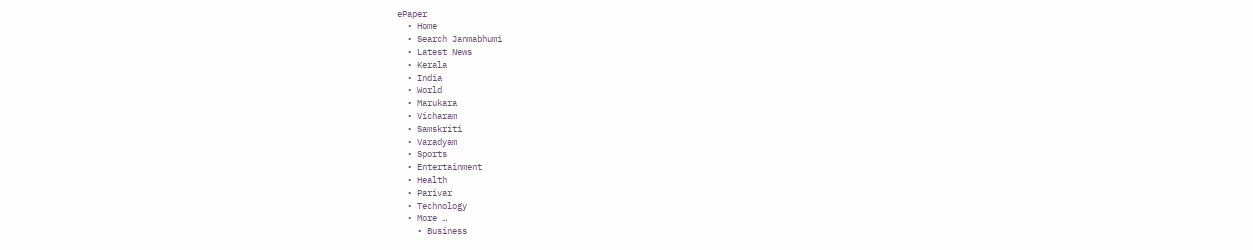ePaper
  • Home
  • Search Janmabhumi
  • Latest News
  • Kerala
  • India
  • World
  • Marukara
  • Vicharam
  • Samskriti
  • Varadyam
  • Sports
  • Entertainment
  • Health
  • Parivar
  • Technology
  • More …
    • Business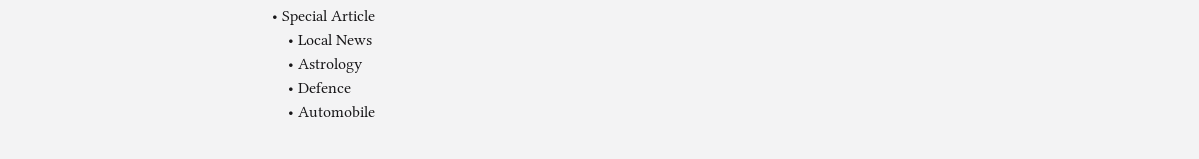• Special Article
    • Local News
    • Astrology
    • Defence
    • Automobile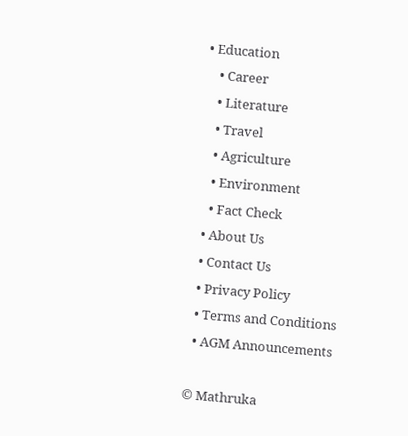• Education
    • Career
    • Literature
    • Travel
    • Agriculture
    • Environment
    • Fact Check
  • About Us
  • Contact Us
  • Privacy Policy
  • Terms and Conditions
  • AGM Announcements

© Mathruka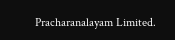Pracharanalayam Limited.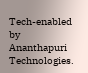Tech-enabled by Ananthapuri Technologies.